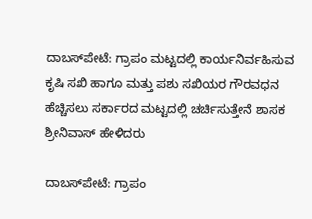ದಾಬಸ್‍ಪೇಟೆ: ಗ್ರಾಪಂ ಮಟ್ಟದಲ್ಲಿ ಕಾರ್ಯನಿರ್ವಹಿಸುವ ಕೃಷಿ ಸಖಿ ಹಾಗೂ ಮತ್ತು ಪಶು ಸಖಿಯರ ಗೌರವಧನ ಹೆಚ್ಚಿಸಲು ಸರ್ಕಾರದ ಮಟ್ಟದಲ್ಲಿ ಚರ್ಚಿಸುತ್ತೇನೆ ಶಾಸಕ ಶ್ರೀನಿವಾಸ್ ಹೇಳಿದರು

ದಾಬಸ್‍ಪೇಟೆ: ಗ್ರಾಪಂ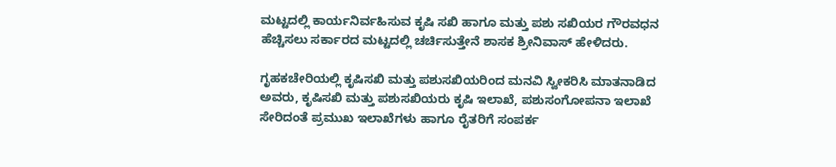ಮಟ್ಟದಲ್ಲಿ ಕಾರ್ಯನಿರ್ವಹಿಸುವ ಕೃಷಿ ಸಖಿ ಹಾಗೂ ಮತ್ತು ಪಶು ಸಖಿಯರ ಗೌರವಧನ ಹೆಚ್ಚಿಸಲು ಸರ್ಕಾರದ ಮಟ್ಟದಲ್ಲಿ ಚರ್ಚಿಸುತ್ತೇನೆ ಶಾಸಕ ಶ್ರೀನಿವಾಸ್ ಹೇಳಿದರು.

ಗೃಹಕಚೇರಿಯಲ್ಲಿ ಕೃಷಿಸಖಿ ಮತ್ತು ಪಶುಸಖಿಯರಿಂದ ಮನವಿ ಸ್ವೀಕರಿಸಿ ಮಾತನಾಡಿದ ಅವರು, ಕೃಷಿಸಖಿ ಮತ್ತು ಪಶುಸಖಿಯರು ಕೃಷಿ ಇಲಾಖೆ, ಪಶುಸಂಗೋಪನಾ ಇಲಾಖೆ ಸೇರಿದಂತೆ ಪ್ರಮುಖ ಇಲಾಖೆಗಳು ಹಾಗೂ ರೈತರಿಗೆ ಸಂಪರ್ಕ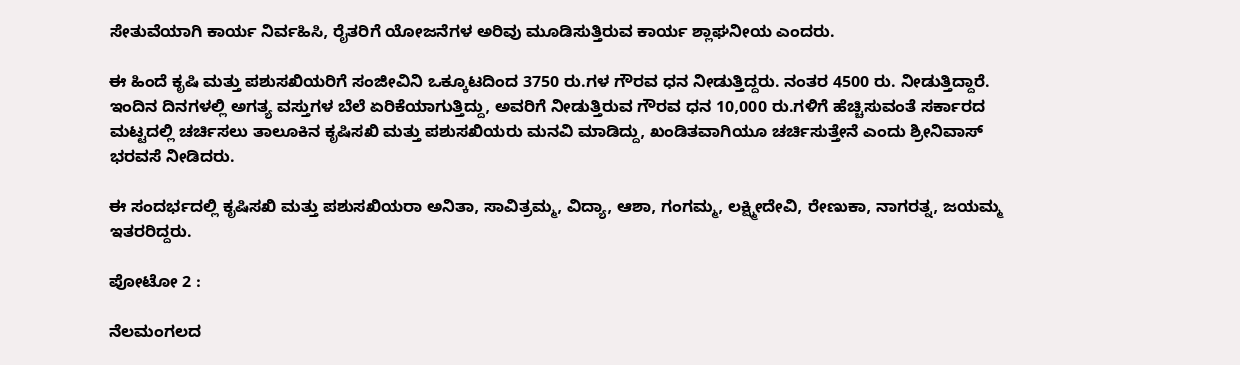ಸೇತುವೆಯಾಗಿ ಕಾರ್ಯ ನಿರ್ವಹಿಸಿ, ರೈತರಿಗೆ ಯೋಜನೆಗಳ ಅರಿವು ಮೂಡಿಸುತ್ತಿರುವ ಕಾರ್ಯ ಶ್ಲಾಘನೀಯ ಎಂದರು.

ಈ ಹಿಂದೆ ಕೃಷಿ ಮತ್ತು ಪಶುಸಖಿಯರಿಗೆ ಸಂಜೀವಿನಿ ಒಕ್ಕೂಟದಿಂದ 3750 ರು.ಗಳ ಗೌರವ ಧನ ನೀಡುತ್ತಿದ್ದರು. ನಂತರ 4500 ರು. ನೀಡುತ್ತಿದ್ದಾರೆ. ಇಂದಿನ ದಿನಗಳಲ್ಲಿ ಅಗತ್ಯ ವಸ್ತುಗಳ ಬೆಲೆ ಏರಿಕೆಯಾಗುತ್ತಿದ್ದು, ಅವರಿಗೆ ನೀಡುತ್ತಿರುವ ಗೌರವ ಧನ 10,000 ರು.ಗಳಿಗೆ ಹೆಚ್ಚಿಸುವಂತೆ ಸರ್ಕಾರದ ಮಟ್ಟದಲ್ಲಿ ಚರ್ಚಿಸಲು ತಾಲೂಕಿನ ಕೃಷಿಸಖಿ ಮತ್ತು ಪಶುಸಖಿಯರು ಮನವಿ ಮಾಡಿದ್ದು, ಖಂಡಿತವಾಗಿಯೂ ಚರ್ಚಿಸುತ್ತೇನೆ ಎಂದು ಶ್ರೀನಿವಾಸ್ ಭರವಸೆ ನೀಡಿದರು.

ಈ ಸಂದರ್ಭದಲ್ಲಿ ಕೃಷಿಸಖಿ ಮತ್ತು ಪಶುಸಖಿಯರಾ ಅನಿತಾ, ಸಾವಿತ್ರಮ್ಮ, ವಿದ್ಯಾ, ಆಶಾ, ಗಂಗಮ್ಮ, ಲಕ್ಷ್ಮೀದೇವಿ, ರೇಣುಕಾ, ನಾಗರತ್ನ, ಜಯಮ್ಮ ಇತರರಿದ್ದರು.

ಪೋಟೋ 2 :

ನೆಲಮಂಗಲದ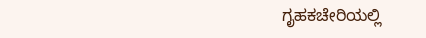ಗೃಹಕಚೇರಿಯಲ್ಲಿ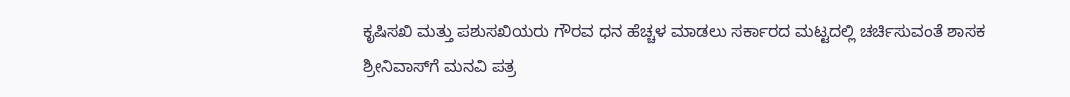ಕೃಷಿಸಖಿ ಮತ್ತು ಪಶುಸಖಿಯರು ಗೌರವ ಧನ ಹೆಚ್ಚಳ ಮಾಡಲು ಸರ್ಕಾರದ ಮಟ್ಟದಲ್ಲಿ ಚರ್ಚಿಸುವಂತೆ ಶಾಸಕ ಶ್ರೀನಿವಾಸ್‌ಗೆ ಮನವಿ ಪತ್ರ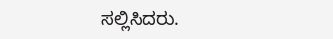ಸಲ್ಲಿಸಿದರು.